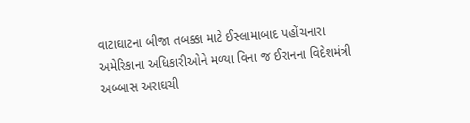વાટાઘાટના બીજા તબક્કા માટે ઈસ્લામાબાદ પહોંચનારા અમેરિકાના અધિકારીઓને મળ્યા વિના જ ઈરાનના વિદેશમંત્રી અબ્બાસ અરાઘચી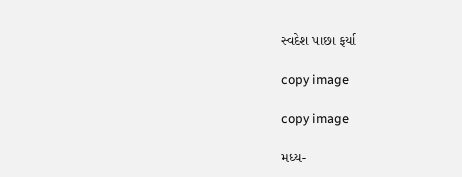સ્વદેશ પાછા ફર્યા

copy image

copy image

મધ્ય-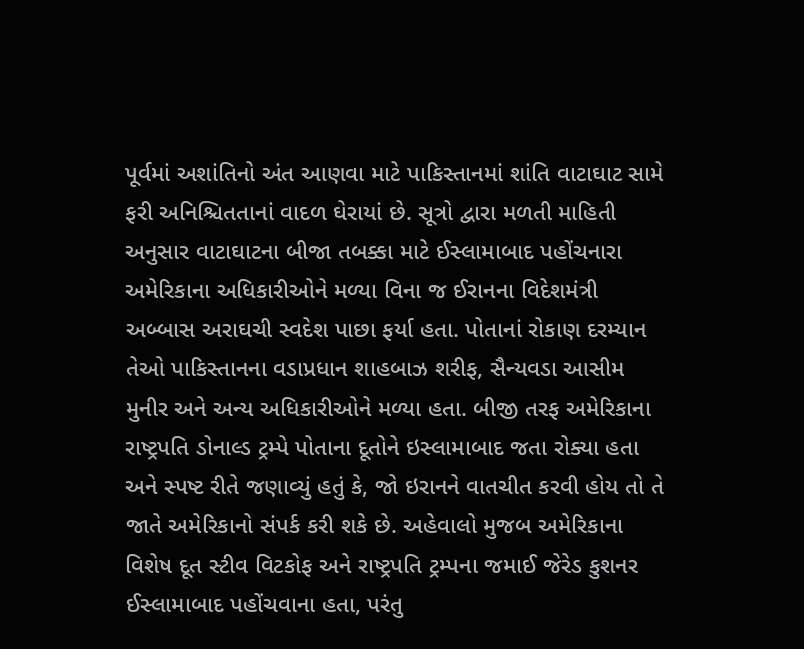પૂર્વમાં અશાંતિનો અંત આણવા માટે પાકિસ્તાનમાં શાંતિ વાટાઘાટ સામે ફરી અનિશ્ચિતતાનાં વાદળ ઘેરાયાં છે. સૂત્રો દ્વારા મળતી માહિતી અનુસાર વાટાઘાટના બીજા તબક્કા માટે ઈસ્લામાબાદ પહોંચનારા અમેરિકાના અધિકારીઓને મળ્યા વિના જ ઈરાનના વિદેશમંત્રી અબ્બાસ અરાઘચી સ્વદેશ પાછા ફર્યા હતા. પોતાનાં રોકાણ દરમ્યાન તેઓ પાકિસ્તાનના વડાપ્રધાન શાહબાઝ શરીફ, સૈન્યવડા આસીમ મુનીર અને અન્ય અધિકારીઓને મળ્યા હતા. બીજી તરફ અમેરિકાના રાષ્ટ્રપતિ ડોનાલ્ડ ટ્રમ્પે પોતાના દૂતોને ઇસ્લામાબાદ જતા રોક્યા હતા અને સ્પષ્ટ રીતે જણાવ્યું હતું કે, જો ઇરાનને વાતચીત કરવી હોય તો તે જાતે અમેરિકાનો સંપર્ક કરી શકે છે. અહેવાલો મુજબ અમેરિકાના વિશેષ દૂત સ્ટીવ વિટકોફ અને રાષ્ટ્રપતિ ટ્રમ્પના જમાઈ જેરેડ કુશનર ઈસ્લામાબાદ પહોંચવાના હતા, પરંતુ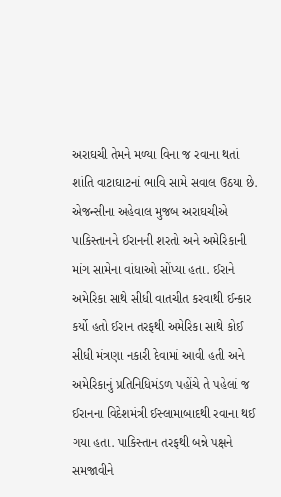અરાઘચી તેમને મળ્યા વિના જ રવાના થતાં શાંતિ વાટાઘાટનાં ભાવિ સામે સવાલ ઉઠયા છે. એજન્સીના અહેવાલ મુજબ અરાઘચીએ પાકિસ્તાનને ઈરાનની શરતો અને અમેરિકાની માંગ સામેના વાંધાઓ સોંપ્યા હતા. ઈરાને અમેરિકા સાથે સીધી વાતચીત કરવાથી ઈન્કાર કર્યો હતો ઈરાન તરફથી અમેરિકા સાથે કોઈ સીધી મંત્રણા નકારી દેવામાં આવી હતી અને અમેરિકાનું પ્રતિનિધિમંડળ પહોંચે તે પહેલાં જ ઈરાનના વિદેશમંત્રી ઈસ્લામાબાદથી રવાના થઈ ગયા હતા. પાકિસ્તાન તરફથી બન્ને પક્ષને સમજાવીને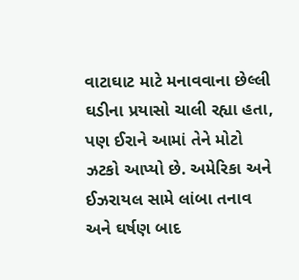વાટાઘાટ માટે મનાવવાના છેલ્લી ઘડીના પ્રયાસો ચાલી રહ્યા હતા, પણ ઈરાને આમાં તેને મોટો ઝટકો આપ્યો છે. અમેરિકા અને ઈઝરાયલ સામે લાંબા તનાવ અને ઘર્ષણ બાદ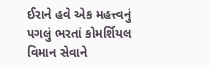ઈરાને હવે એક મહત્ત્વનું પગલું ભરતાં કોમર્શિયલ વિમાન સેવાને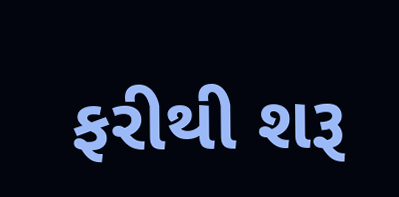ફરીથી શરૂ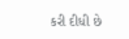કરી દીધી છે